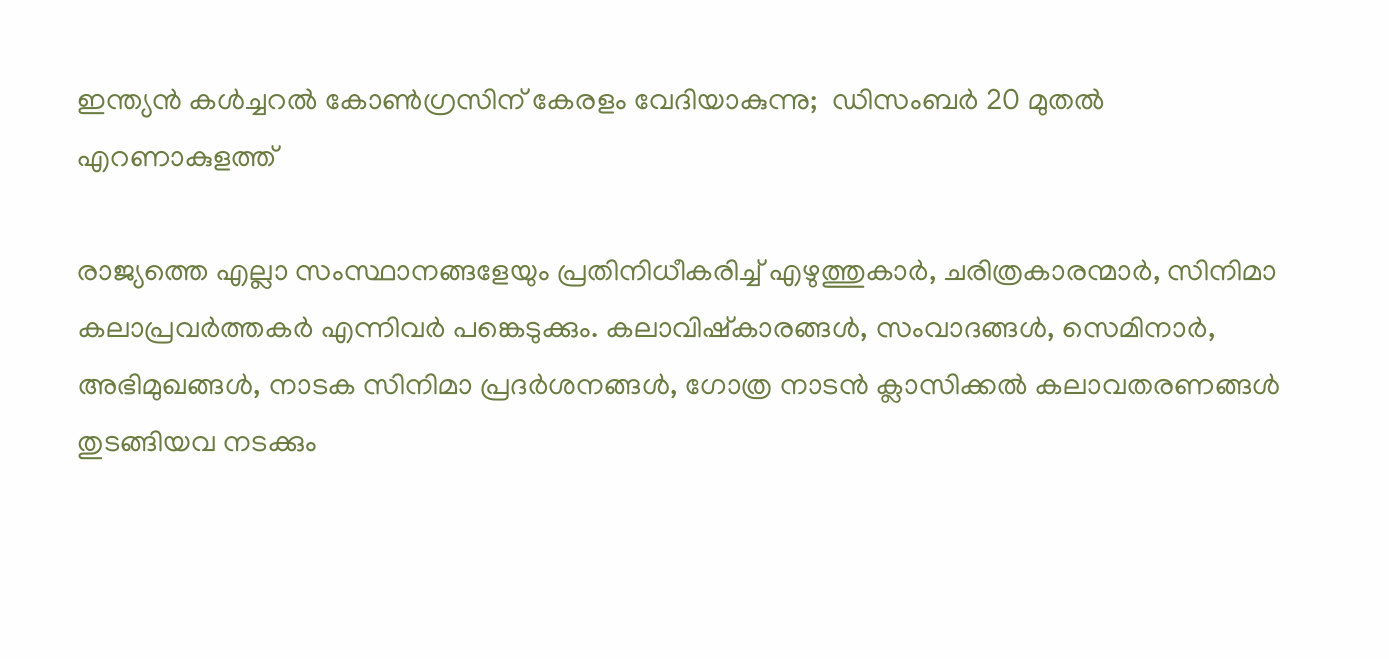ഇന്ത്യന്‍ കള്‍ച്ചറല്‍ കോണ്‍ഗ്രസിന് കേരളം വേദിയാകുന്നു;  ഡിസംബര്‍ 20 മുതല്‍ എറണാകുളത്ത്

രാജ്യത്തെ എല്ലാ സംസ്ഥാനങ്ങളേയും പ്രതിനിധീകരിച്ച് എഴുത്തുകാര്‍, ചരിത്രകാരന്മാര്‍, സിനിമാ കലാപ്രവര്‍ത്തകര്‍ എന്നിവര്‍ പങ്കെടുക്കും. കലാവിഷ്‌കാരങ്ങള്‍, സംവാദങ്ങള്‍, സെമിനാര്‍, അഭിമുഖങ്ങള്‍, നാടക സിനിമാ പ്രദര്‍ശനങ്ങള്‍, ഗോത്ര നാടന്‍ ക്ലാസിക്കല്‍ കലാവതരണങ്ങള്‍ തുടങ്ങിയവ നടക്കും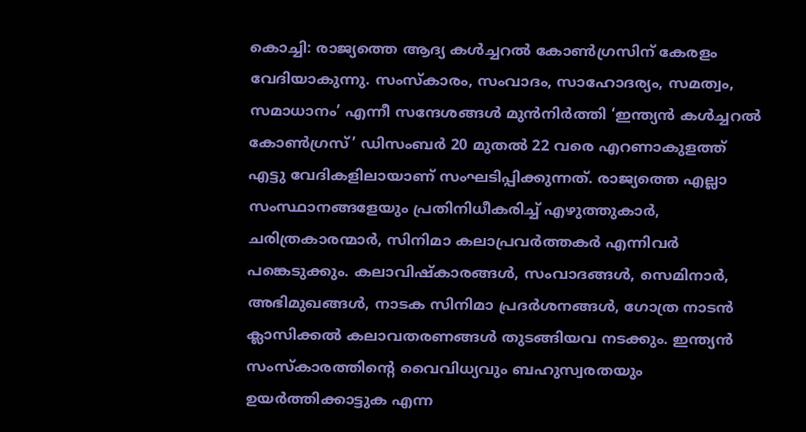കൊച്ചി: രാജ്യത്തെ ആദ്യ കള്‍ച്ചറല്‍ കോണ്‍ഗ്രസിന് കേരളം വേദിയാകുന്നു. സംസ്‌കാരം, സംവാദം, സാഹോദര്യം, സമത്വം, സമാധാനം’ എന്നീ സന്ദേശങ്ങള്‍ മുന്‍നിര്‍ത്തി ‘ഇന്ത്യന്‍ കള്‍ച്ചറല്‍ കോണ്‍ഗ്രസ്’ ഡിസംബര്‍ 20 മുതല്‍ 22 വരെ എറണാകുളത്ത് എട്ടു വേദികളിലായാണ് സംഘടിപ്പിക്കുന്നത്. രാജ്യത്തെ എല്ലാ സംസ്ഥാനങ്ങളേയും പ്രതിനിധീകരിച്ച് എഴുത്തുകാര്‍, ചരിത്രകാരന്മാര്‍, സിനിമാ കലാപ്രവര്‍ത്തകര്‍ എന്നിവര്‍ പങ്കെടുക്കും. കലാവിഷ്‌കാരങ്ങള്‍, സംവാദങ്ങള്‍, സെമിനാര്‍, അഭിമുഖങ്ങള്‍, നാടക സിനിമാ പ്രദര്‍ശനങ്ങള്‍, ഗോത്ര നാടന്‍ ക്ലാസിക്കല്‍ കലാവതരണങ്ങള്‍ തുടങ്ങിയവ നടക്കും. ഇന്ത്യന്‍ സംസ്‌കാരത്തിന്റെ വൈവിധ്യവും ബഹുസ്വരതയും ഉയര്‍ത്തിക്കാട്ടുക എന്ന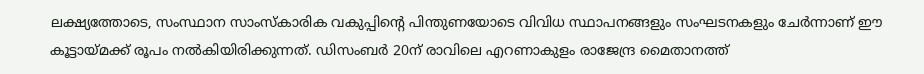ലക്ഷ്യത്തോടെ, സംസ്ഥാന സാംസ്‌കാരിക വകുപ്പിന്റെ പിന്തുണയോടെ വിവിധ സ്ഥാപനങ്ങളും സംഘടനകളും ചേര്‍ന്നാണ് ഈ കൂട്ടായ്മക്ക് രൂപം നല്‍കിയിരിക്കുന്നത്. ഡിസംബര്‍ 20ന് രാവിലെ എറണാകുളം രാജേന്ദ്ര മൈതാനത്ത്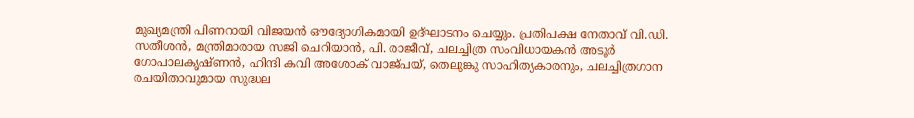മുഖ്യമന്ത്രി പിണറായി വിജയന്‍ ഔദ്യോഗികമായി ഉദ്ഘാടനം ചെയ്യും. പ്രതിപക്ഷ നേതാവ് വി.ഡി. സതീശന്‍, മന്ത്രിമാരായ സജി ചെറിയാന്‍, പി. രാജീവ്, ചലച്ചിത്ര സംവിധായകന്‍ അടൂര്‍ ഗോപാലകൃഷ്ണന്‍, ഹിന്ദി കവി അശോക് വാജ്പയ്, തെലുങ്കു സാഹിത്യകാരനും, ചലച്ചിത്രഗാന രചയിതാവുമായ സുദ്ധല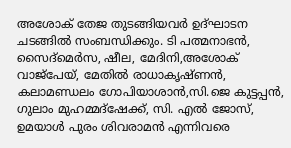അശോക് തേജ തുടങ്ങിയവര്‍ ഉദ്ഘാടന ചടങ്ങില്‍ സംബന്ധിക്കും. ടി പത്മനാഭന്‍, സൈദ്‌മെര്‍സ, ഷീല, മേദിനി,അശോക് വാജ്‌പേയ്, മേതില്‍ രാധാകൃഷ്ണന്‍, കലാമണ്ഡലം ഗോപിയാശാന്‍,സി.ജെ കുട്ടപ്പന്‍, ഗുലാം മുഹമ്മദ്‌ഷേക്ക്, സി. എല്‍ ജോസ്, ഉമയാള്‍ പുരം ശിവരാമന്‍ എന്നിവരെ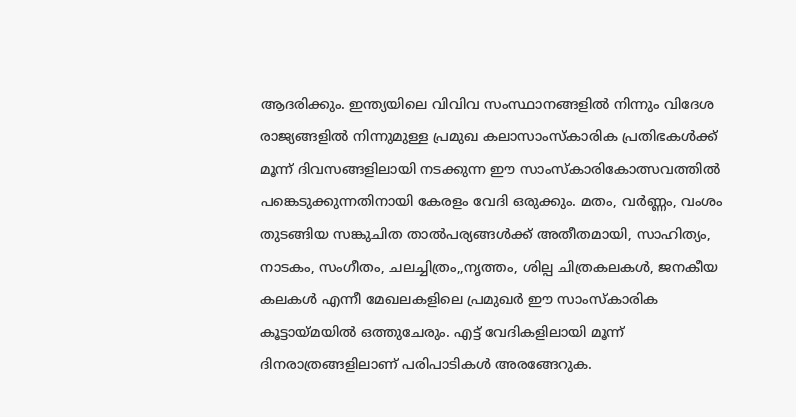ആദരിക്കും. ഇന്ത്യയിലെ വിവിവ സംസ്ഥാനങ്ങളില്‍ നിന്നും വിദേശ രാജ്യങ്ങളില്‍ നിന്നുമുള്ള പ്രമുഖ കലാസാംസ്‌കാരിക പ്രതിഭകള്‍ക്ക് മൂന്ന് ദിവസങ്ങളിലായി നടക്കുന്ന ഈ സാംസ്‌കാരികോത്സവത്തില്‍ പങ്കെടുക്കുന്നതിനായി കേരളം വേദി ഒരുക്കും. മതം, വര്‍ണ്ണം, വംശം തുടങ്ങിയ സങ്കുചിത താല്‍പര്യങ്ങള്‍ക്ക് അതീതമായി, സാഹിത്യം, നാടകം, സംഗീതം, ചലച്ചിത്രം,,നൃത്തം, ശില്പ ചിത്രകലകള്‍, ജനകീയ കലകള്‍ എന്നീ മേഖലകളിലെ പ്രമുഖര്‍ ഈ സാംസ്‌കാരിക കൂട്ടായ്മയില്‍ ഒത്തുചേരും. എട്ട് വേദികളിലായി മൂന്ന് ദിനരാത്രങ്ങളിലാണ് പരിപാടികള്‍ അരങ്ങേറുക.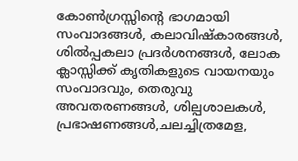കോണ്‍ഗ്രസ്സിന്റെ ഭാഗമായി സംവാദങ്ങള്‍, കലാവിഷ്‌കാരങ്ങള്‍, ശില്‍പ്പകലാ പ്രദര്‍ശനങ്ങള്‍, ലോക ക്ലാസ്സിക്ക് കൃതികളുടെ വായനയും സംവാദവും, തെരുവു അവതരണങ്ങള്‍, ശില്പശാലകള്‍, പ്രഭാഷണങ്ങള്‍,ചലച്ചിത്രമേള,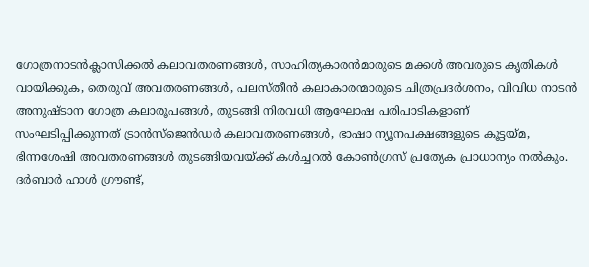ഗോത്രനാടന്‍ക്ലാസിക്കല്‍ കലാവതരണങ്ങള്‍, സാഹിത്യകാരന്‍മാരുടെ മക്കള്‍ അവരുടെ കൃതികള്‍ വായിക്കുക, തെരുവ് അവതരണങ്ങള്‍, പലസ്തീന്‍ കലാകാരന്മാരുടെ ചിത്രപ്രദര്‍ശനം, വിവിധ നാടന്‍ അനുഷ്ടാന ഗോത്ര കലാരൂപങ്ങള്‍, തുടങ്ങി നിരവധി ആഘോഷ പരിപാടികളാണ് സംഘടിപ്പിക്കുന്നത് ട്രാന്‍സ്‌ജെന്‍ഡര്‍ കലാവതരണങ്ങള്‍, ഭാഷാ ന്യൂനപക്ഷങ്ങളുടെ കൂട്ടയ്മ, ഭിന്നശേഷി അവതരണങ്ങള്‍ തുടങ്ങിയവയ്ക്ക് കള്‍ച്ചറല്‍ കോണ്‍ഗ്രസ് പ്രത്യേക പ്രാധാന്യം നല്‍കും. ദര്‍ബാര്‍ ഹാള്‍ ഗ്രൗണ്ട്,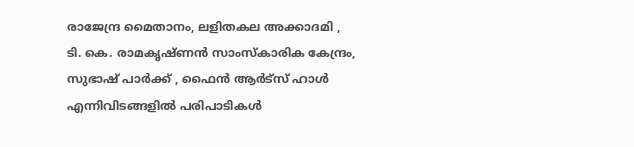രാജേന്ദ്ര മൈതാനം, ലളിതകല അക്കാദമി , ടി. കെ. രാമകൃഷ്ണന്‍ സാംസ്‌കാരിക കേന്ദ്രം, സുഭാഷ് പാര്‍ക്ക് , ഫൈന്‍ ആര്‍ട്‌സ് ഹാള്‍ എന്നിവിടങ്ങളില്‍ പരിപാടികള്‍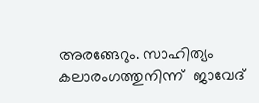അരങ്ങേറും. സാഹിത്യം കലാരംഗത്തുനിന്ന്  ജാവേദ്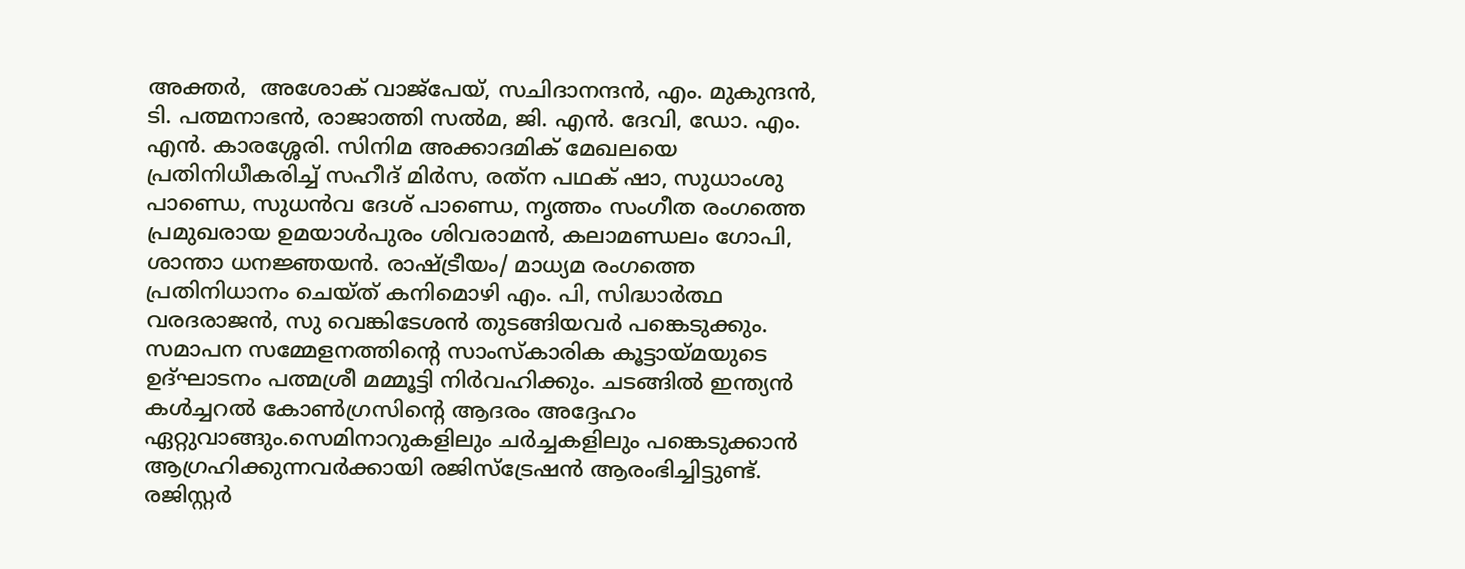അക്തര്‍,  അശോക് വാജ്‌പേയ്, സചിദാനന്ദന്‍, എം. മുകുന്ദന്‍, ടി. പത്മനാഭന്‍, രാജാത്തി സല്‍മ, ജി. എന്‍. ദേവി, ഡോ. എം. എന്‍. കാരശ്ശേരി. സിനിമ അക്കാദമിക് മേഖലയെ പ്രതിനിധീകരിച്ച് സഹീദ് മിര്‍സ, രത്‌ന പഥക് ഷാ, സുധാംശു പാണ്ഡെ, സുധന്‍വ ദേശ് പാണ്ഡെ, നൃത്തം സംഗീത രംഗത്തെ പ്രമുഖരായ ഉമയാള്‍പുരം ശിവരാമന്‍, കലാമണ്ഡലം ഗോപി, ശാന്താ ധനജ്ഞയന്‍. രാഷ്ട്രീയം/ മാധ്യമ രംഗത്തെ പ്രതിനിധാനം ചെയ്ത് കനിമൊഴി എം. പി, സിദ്ധാര്‍ത്ഥ വരദരാജന്‍, സു വെങ്കിടേശന്‍ തുടങ്ങിയവര്‍ പങ്കെടുക്കും. സമാപന സമ്മേളനത്തിന്റെ സാംസ്‌കാരിക കൂട്ടായ്മയുടെ ഉദ്ഘാടനം പത്മശ്രീ മമ്മൂട്ടി നിര്‍വഹിക്കും. ചടങ്ങില്‍ ഇന്ത്യന്‍ കള്‍ച്ചറല്‍ കോണ്‍ഗ്രസിന്റെ ആദരം അദ്ദേഹം ഏറ്റുവാങ്ങും.സെമിനാറുകളിലും ചര്‍ച്ചകളിലും പങ്കെടുക്കാന്‍ ആഗ്രഹിക്കുന്നവര്‍ക്കായി രജിസ്‌ട്രേഷന്‍ ആരംഭിച്ചിട്ടുണ്ട്. രജിസ്റ്റര്‍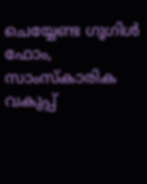ചെയ്യേണ്ട ഗൂഗിള്‍ ഫോം, സാംസ്‌കാരിക വകുപ്പ്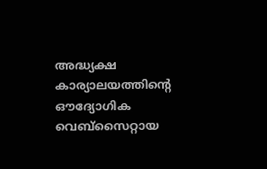അദ്ധ്യക്ഷ കാര്യാലയത്തിന്റെ ഔദ്യോഗിക വെബ്‌സൈറ്റായ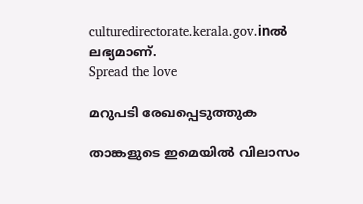culturedirectorate.kerala.gov.inല്‍ ലഭ്യമാണ്.
Spread the love

മറുപടി രേഖപ്പെടുത്തുക

താങ്കളുടെ ഇമെയില്‍ വിലാസം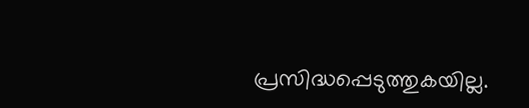പ്രസിദ്ധപ്പെടുത്തുകയില്ല.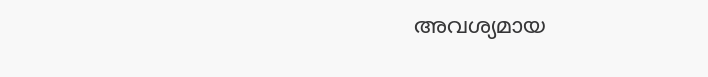അവശ്യമായ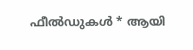ഫീല്‍ഡുകള്‍ * ആയി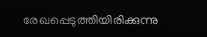രേഖപ്പെടുത്തിയിരിക്കുന്നു